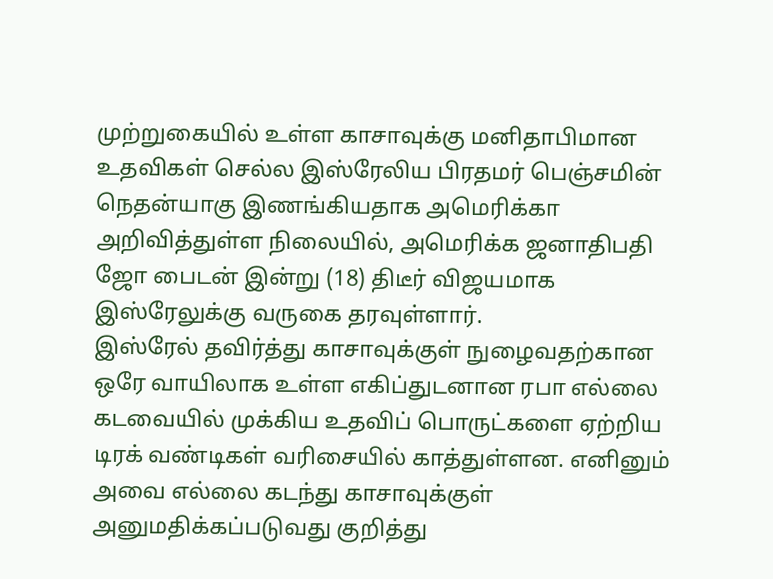முற்றுகையில் உள்ள காசாவுக்கு மனிதாபிமான உதவிகள் செல்ல இஸ்ரேலிய பிரதமர் பெஞ்சமின் நெதன்யாகு இணங்கியதாக அமெரிக்கா அறிவித்துள்ள நிலையில், அமெரிக்க ஜனாதிபதி ஜோ பைடன் இன்று (18) திடீர் விஜயமாக இஸ்ரேலுக்கு வருகை தரவுள்ளார்.
இஸ்ரேல் தவிர்த்து காசாவுக்குள் நுழைவதற்கான ஒரே வாயிலாக உள்ள எகிப்துடனான ரபா எல்லை கடவையில் முக்கிய உதவிப் பொருட்களை ஏற்றிய டிரக் வண்டிகள் வரிசையில் காத்துள்ளன. எனினும் அவை எல்லை கடந்து காசாவுக்குள் அனுமதிக்கப்படுவது குறித்து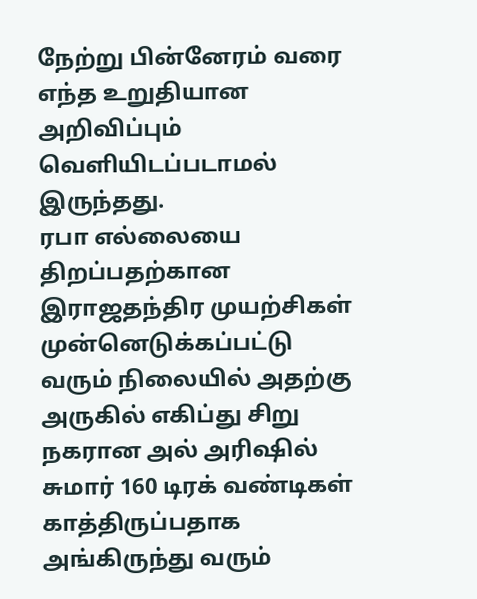நேற்று பின்னேரம் வரை எந்த உறுதியான அறிவிப்பும் வெளியிடப்படாமல் இருந்தது.
ரபா எல்லையை திறப்பதற்கான இராஜதந்திர முயற்சிகள் முன்னெடுக்கப்பட்டு வரும் நிலையில் அதற்கு அருகில் எகிப்து சிறு நகரான அல் அரிஷில் சுமார் 160 டிரக் வண்டிகள் காத்திருப்பதாக அங்கிருந்து வரும்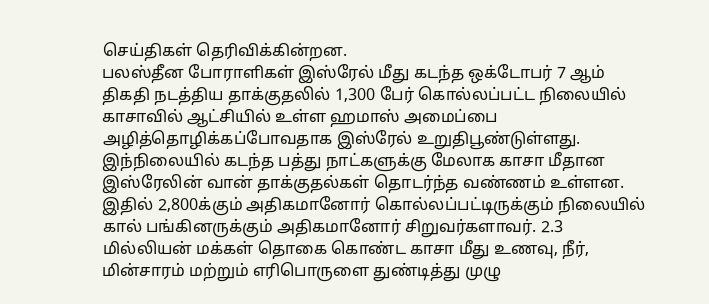செய்திகள் தெரிவிக்கின்றன.
பலஸ்தீன போராளிகள் இஸ்ரேல் மீது கடந்த ஒக்டோபர் 7 ஆம் திகதி நடத்திய தாக்குதலில் 1,300 பேர் கொல்லப்பட்ட நிலையில் காசாவில் ஆட்சியில் உள்ள ஹமாஸ் அமைப்பை அழித்தொழிக்கப்போவதாக இஸ்ரேல் உறுதிபூண்டுள்ளது.
இந்நிலையில் கடந்த பத்து நாட்களுக்கு மேலாக காசா மீதான இஸ்ரேலின் வான் தாக்குதல்கள் தொடர்ந்த வண்ணம் உள்ளன. இதில் 2,800க்கும் அதிகமானோர் கொல்லப்பட்டிருக்கும் நிலையில் கால் பங்கினருக்கும் அதிகமானோர் சிறுவர்களாவர். 2.3 மில்லியன் மக்கள் தொகை கொண்ட காசா மீது உணவு, நீர், மின்சாரம் மற்றும் எரிபொருளை துண்டித்து முழு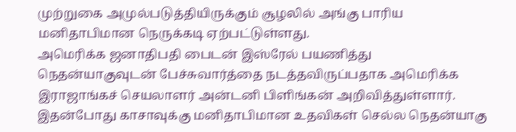முற்றுகை அமுல்படுத்தியிருக்கும் சூழலில் அங்கு பாரிய மனிதாபிமான நெருக்கடி ஏற்பட்டுள்ளது.
அமெரிக்க ஜனாதிபதி பைடன் இஸ்ரேல் பயணித்து நெதன்யாகுவுடன் பேச்சுவார்த்தை நடத்தவிருப்பதாக அமெரிக்க இராஜாங்கச் செயலாளர் அன்டனி பிளிங்கன் அறிவித்துள்ளார். இதன்போது காசாவுக்கு மனிதாபிமான உதவிகள் செல்ல நெதன்யாகு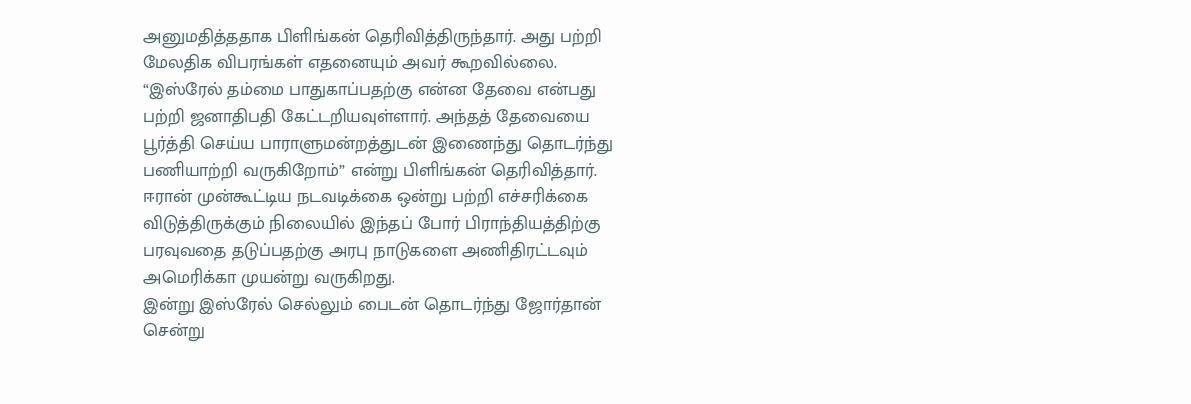அனுமதித்ததாக பிளிங்கன் தெரிவித்திருந்தார். அது பற்றி மேலதிக விபரங்கள் எதனையும் அவர் கூறவில்லை.
“இஸ்ரேல் தம்மை பாதுகாப்பதற்கு என்ன தேவை என்பது பற்றி ஜனாதிபதி கேட்டறியவுள்ளார். அந்தத் தேவையை பூர்த்தி செய்ய பாராளுமன்றத்துடன் இணைந்து தொடர்ந்து பணியாற்றி வருகிறோம்” என்று பிளிங்கன் தெரிவித்தார்.
ஈரான் முன்கூட்டிய நடவடிக்கை ஒன்று பற்றி எச்சரிக்கை விடுத்திருக்கும் நிலையில் இந்தப் போர் பிராந்தியத்திற்கு பரவுவதை தடுப்பதற்கு அரபு நாடுகளை அணிதிரட்டவும் அமெரிக்கா முயன்று வருகிறது.
இன்று இஸ்ரேல் செல்லும் பைடன் தொடர்ந்து ஜோர்தான் சென்று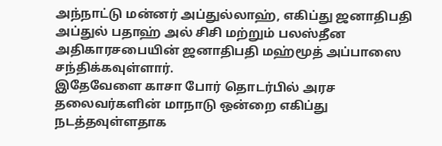அந்நாட்டு மன்னர் அப்துல்லாஹ், எகிப்து ஜனாதிபதி அப்துல் பதாஹ் அல் சிசி மற்றும் பலஸ்தீன அதிகாரசபையின் ஜனாதிபதி மஹ்மூத் அப்பாஸை சந்திக்கவுள்ளார்.
இதேவேளை காசா போர் தொடர்பில் அரச தலைவர்களின் மாநாடு ஒன்றை எகிப்து நடத்தவுள்ளதாக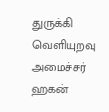துருக்கி வெளியுறவு அமைச்சர் ஹகன்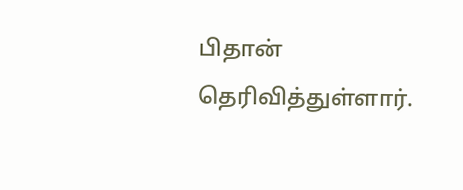பிதான் தெரிவித்துள்ளார்.